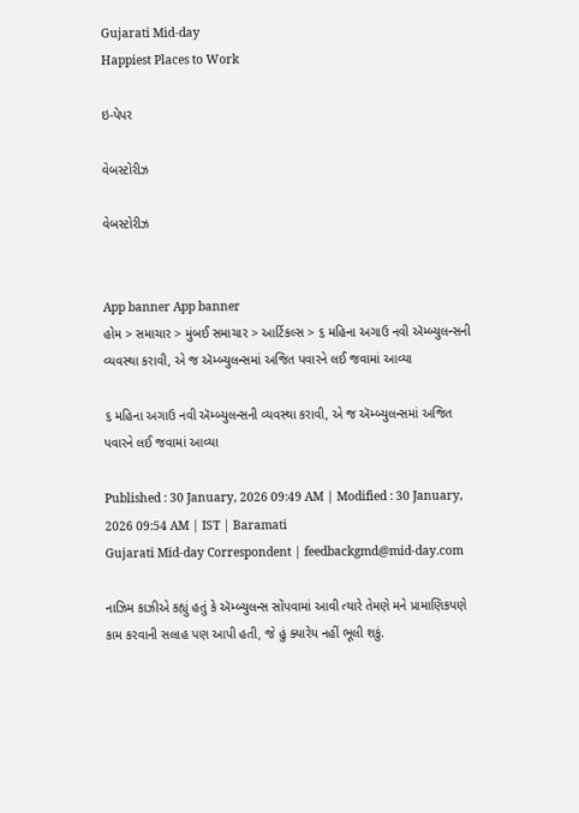Gujarati Mid-day
Happiest Places to Work

ઇ-પેપર

વેબસ્ટોરીઝ

વેબસ્ટોરીઝ


App banner App banner
હોમ > સમાચાર > મુંબઈ સમાચાર > આર્ટિકલ્સ > ૬ મહિના અગાઉ નવી ઍમ્બ્યુલન્સની વ્યવસ્થા કરાવી, એ જ ઍમ્બ્યુલન્સમાં અજિત પવારને લઈ જવામાં આવ્યા

૬ મહિના અગાઉ નવી ઍમ્બ્યુલન્સની વ્યવસ્થા કરાવી, એ જ ઍમ્બ્યુલન્સમાં અજિત પવારને લઈ જવામાં આવ્યા

Published : 30 January, 2026 09:49 AM | Modified : 30 January, 2026 09:54 AM | IST | Baramati
Gujarati Mid-day Correspondent | feedbackgmd@mid-day.com

નાઝિમ કાઝીએ કહ્યું હતું કે ઍમ્બ્યુલન્સ સોંપવામાં આવી ત્યારે તેમણે મને પ્રામાણિકપણે કામ કરવાની સલાહ પણ આપી હતી, જે હું ક્યારેય નહીં ભૂલી શકું.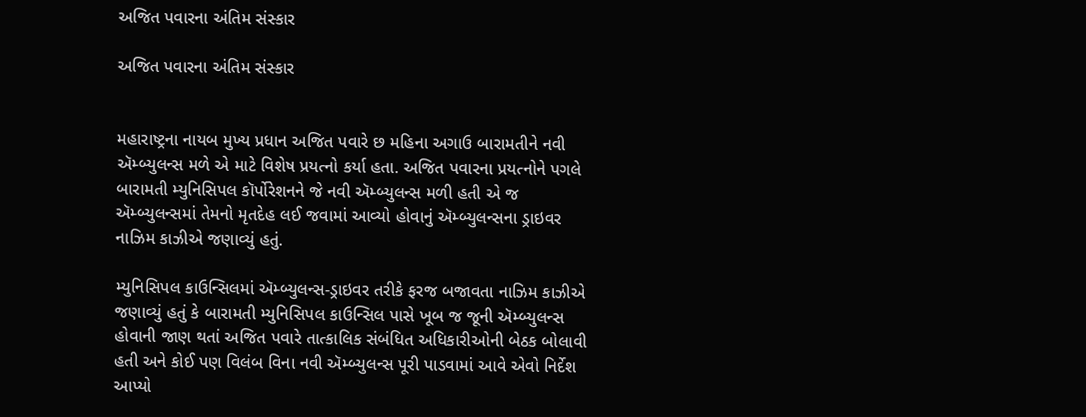અજિત પવારના અંતિમ સંસ્કાર

અજિત પવારના અંતિમ સંસ્કાર


મહારાષ્ટ્રના નાયબ મુખ્ય પ્રધાન અજિત પવારે છ મહિના અગાઉ બારામતીને નવી ઍમ્બ્યુલન્સ મળે એ માટે વિશેષ પ્રયત્નો કર્યા હતા. અજિત પવારના પ્રયત્નોને પગલે બારામતી મ્યુનિસિપલ કૉર્પોરેશનને જે નવી ઍમ્બ્યુલન્સ મળી હતી એ જ ઍમ્બ્યુલન્સમાં તેમનો મૃતદેહ લઈ જવામાં આવ્યો હોવાનું ઍમ્બ્યુલન્સના ડ્રાઇવર નાઝિમ કાઝીએ જણાવ્યું હતું.

મ્યુનિસિપલ કાઉન્સિલમાં ઍમ્બ્યુલન્સ-ડ્રાઇવર તરીકે ફરજ બજાવતા નાઝિમ કાઝીએ જણાવ્યું હતું કે બારામતી મ્યુનિસિપલ કાઉન્સિલ પાસે ખૂબ જ જૂની ઍમ્બ્યુલન્સ હોવાની જાણ થતાં અજિત પવારે તાત્કાલિક સંબંધિત અધિકારીઓની બેઠક બોલાવી હતી અને કોઈ પણ વિલંબ વિના નવી ઍમ્બ્યુલન્સ પૂરી પાડવામાં આવે એવો નિર્દેશ આપ્યો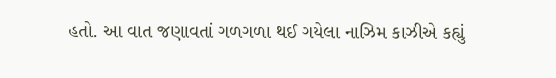હતો. આ વાત જણાવતાં ગળગળા થઈ ગયેલા નાઝિમ કાઝીએ કહ્યું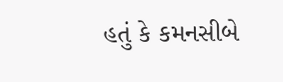હતું કે કમનસીબે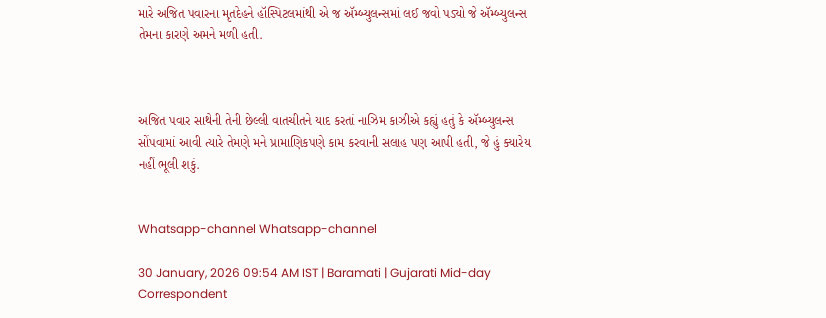મારે અજિત પવારના મૃતદેહને હૉસ્પિટલમાંથી એ જ ઍમ્બ્યુલન્સમાં લઈ જવો પડ્યો જે ઍમ્બ્યુલન્સ તેમના કારણે અમને મળી હતી.



અજિત પવાર સાથેની તેની છેલ્લી વાતચીતને યાદ કરતાં નાઝિમ કાઝીએ કહ્યું હતું કે ઍમ્બ્યુલન્સ સોંપવામાં આવી ત્યારે તેમણે મને પ્રામાણિકપણે કામ કરવાની સલાહ પણ આપી હતી, જે હું ક્યારેય નહીં ભૂલી શકું.


Whatsapp-channel Whatsapp-channel

30 January, 2026 09:54 AM IST | Baramati | Gujarati Mid-day Correspondent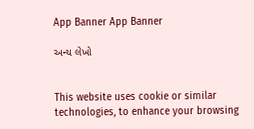App Banner App Banner

અન્ય લેખો


This website uses cookie or similar technologies, to enhance your browsing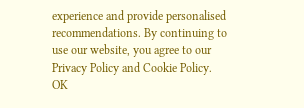experience and provide personalised recommendations. By continuing to use our website, you agree to our Privacy Policy and Cookie Policy. OK